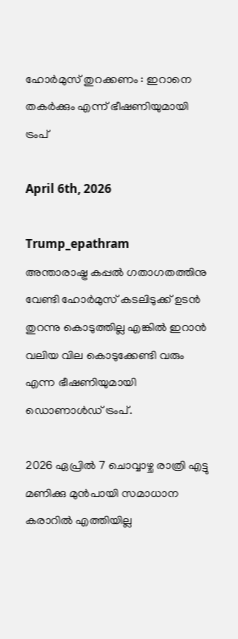ഹോർമുസ് തുറക്കണം : ഇറാനെ തകർക്കും എന്ന് ഭീഷണിയുമായി ട്രംപ്

April 6th, 2026

Trump_epathram
അന്താരാഷ്ട്ര കപ്പൽ ഗതാഗതത്തിനു വേണ്ടി ഹോർമുസ് കടലിടുക്ക് ഉടൻ തുറന്നു കൊടുത്തില്ല എങ്കിൽ ഇറാൻ വലിയ വില കൊടുക്കേണ്ടി വരും എന്ന ഭീഷണിയുമായി ഡൊണാൾഡ് ട്രംപ്.

2026 ഏപ്രിൽ 7 ചൊവ്വാഴ്ച രാത്രി എട്ടു മണിക്കു മുൻപായി സമാധാന കരാറിൽ എത്തിയില്ല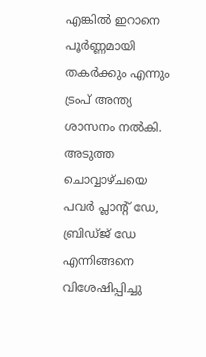എങ്കിൽ ഇറാനെ പൂർണ്ണമായി തകർക്കും എന്നും ട്രംപ് അന്ത്യ ശാസനം നൽകി. അടുത്ത ചൊവ്വാഴ്ചയെ പവർ പ്ലാന്റ് ഡേ, ബ്രിഡ്ജ് ഡേ എന്നിങ്ങനെ വിശേഷിപ്പിച്ചു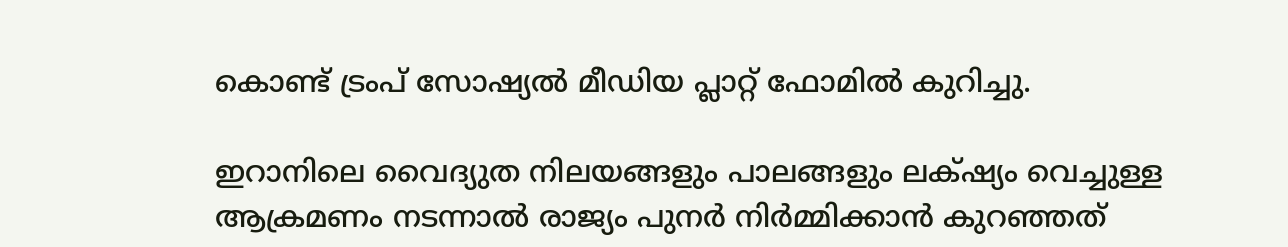കൊണ്ട് ട്രംപ് സോഷ്യൽ മീഡിയ പ്ലാറ്റ് ഫോമിൽ കുറിച്ചു.

ഇറാനിലെ വൈദ്യുത നിലയങ്ങളും പാലങ്ങളും ലക്‌ഷ്യം വെച്ചുള്ള ആക്രമണം നടന്നാൽ രാജ്യം പുനർ നിർമ്മിക്കാൻ കുറഞ്ഞത്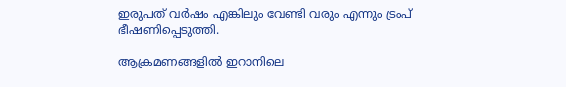ഇരുപത് വർഷം എങ്കിലും വേണ്ടി വരും എന്നും ട്രംപ് ഭീഷണിപ്പെടുത്തി.

ആക്രമണങ്ങളിൽ ഇറാനിലെ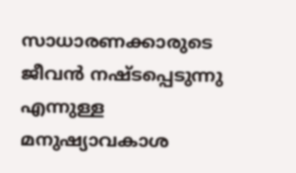സാധാരണക്കാരുടെ ജീവൻ നഷ്ടപ്പെടുന്നു എന്നുള്ള മനുഷ്യാവകാശ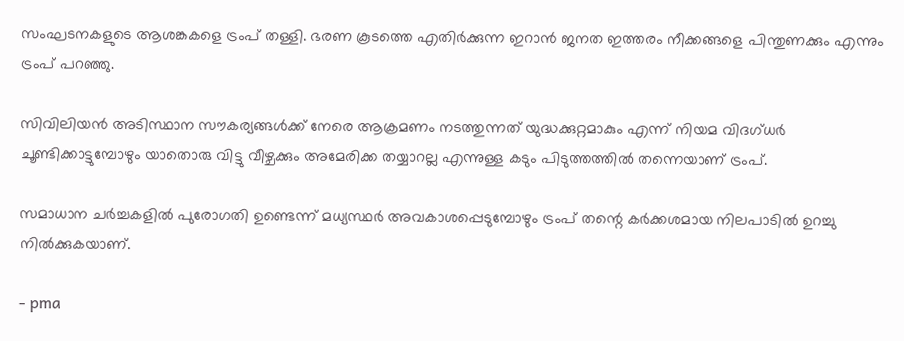സംഘടനകളുടെ ആശങ്കകളെ ട്രംപ് തള്ളി. ഭരണ കൂടത്തെ എതിർക്കുന്ന ഇറാൻ ജനത ഇത്തരം നീക്കങ്ങളെ പിന്തുണക്കും എന്നും ട്രംപ് പറഞ്ഞു.

സിവിലിയൻ അടിസ്ഥാന സൗകര്യങ്ങൾക്ക് നേരെ ആക്രമണം നടത്തുന്നത് യുദ്ധക്കുറ്റമാകും എന്ന് നിയമ വിദഗ്ധർ ചൂണ്ടിക്കാട്ടുമ്പോഴും യാതൊരു വിട്ടു വീഴ്ചക്കും അമേരിക്ക തയ്യാറല്ല എന്നുള്ള കടും പിടുത്തത്തിൽ തന്നെയാണ് ട്രംപ്.

സമാധാന ചർച്ചകളിൽ പുരോഗതി ഉണ്ടെന്ന് മധ്യസ്ഥർ അവകാശപ്പെടുമ്പോഴും ട്രംപ് തന്റെ കർക്കശമായ നിലപാടിൽ ഉറച്ചു നിൽക്കുകയാണ്.

- pma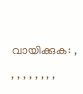വായിക്കുക: , , , , , , , , ,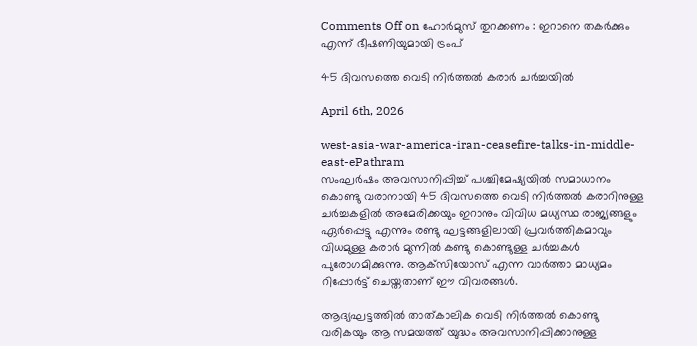Comments Off on ഹോർമുസ് തുറക്കണം : ഇറാനെ തകർക്കും എന്ന് ഭീഷണിയുമായി ട്രംപ്

45 ദിവസത്തെ വെടി നിർത്തൽ കരാര്‍ ചര്‍ച്ചയിൽ

April 6th, 2026

west-asia-war-america-iran-ceasefire-talks-in-middle-east-ePathram
സംഘർഷം അവസാനിപ്പിച്ച് പശ്ചിമേഷ്യയിൽ സമാധാനം കൊണ്ടു വരാനായി 45 ദിവസത്തെ വെടി നിർത്തൽ കരാറിനുള്ള ചർച്ചകളിൽ അമേരിക്കയും ഇറാനും വിവിധ മധ്യസ്ഥ രാജ്യങ്ങളും ഏർപ്പെട്ടു എന്നും രണ്ടു ഘട്ടങ്ങളിലായി പ്രവർത്തികമാവും വിധമുള്ള കരാർ മുന്നിൽ കണ്ടു കൊണ്ടുള്ള ചർച്ചകൾ പുരോഗമിക്കുന്നു. ആക്‌സിയോസ് എന്ന വാർത്താ മാധ്യമം റിപ്പോർട്ട് ചെയ്തതാണ് ഈ വിവരങ്ങൾ.

ആദ്യഘട്ടത്തിൽ താത്കാലിക വെടി നിർത്തൽ കൊണ്ടു വരികയും ആ സമയത്ത് യുദ്ധം അവസാനിപ്പിക്കാനുള്ള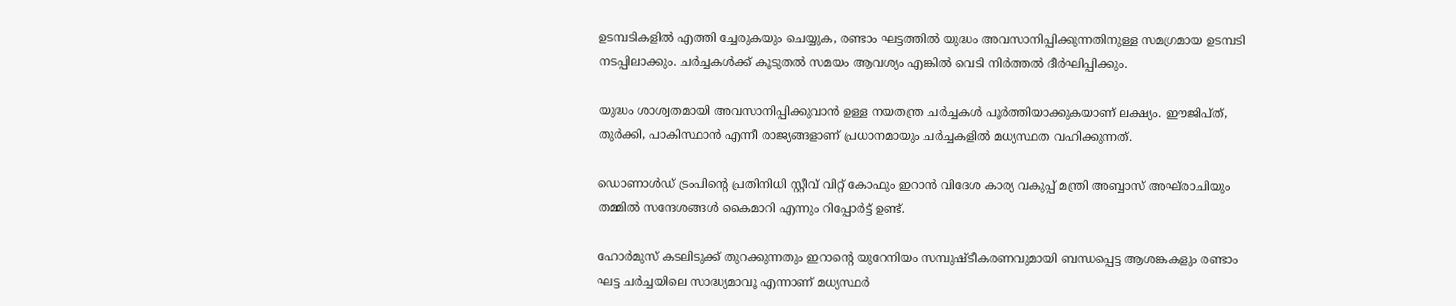ഉടമ്പടികളിൽ എത്തി ച്ചേരുകയും ചെയ്യുക, രണ്ടാം ഘട്ടത്തിൽ യുദ്ധം അവസാനിപ്പിക്കുന്നതിനുള്ള സമഗ്രമായ ഉടമ്പടി നടപ്പിലാക്കും. ചർച്ചകൾക്ക് കൂടുതൽ സമയം ആവശ്യം എങ്കിൽ വെടി നിർത്തൽ ദീർഘിപ്പിക്കും.

യുദ്ധം ശാശ്വതമായി അവസാനിപ്പിക്കുവാൻ ഉള്ള നയതന്ത്ര ചർച്ചകൾ പൂർത്തിയാക്കുകയാണ് ലക്ഷ്യം. ഈജിപ്ത്, തുർക്കി, പാകിസ്ഥാൻ എന്നീ രാജ്യങ്ങളാണ് പ്രധാനമായും ചർച്ചകളിൽ മധ്യസ്ഥത വഹിക്കുന്നത്.

ഡൊണാൾഡ് ട്രംപിന്റെ പ്രതിനിധി സ്റ്റീവ് വിറ്റ്‌ കോഫും ഇറാൻ വിദേശ കാര്യ വകുപ്പ് മന്ത്രി അബ്ബാസ് അഘ്‌രാചിയും തമ്മിൽ സന്ദേശങ്ങൾ കൈമാറി എന്നും റിപ്പോർട്ട് ഉണ്ട്.

ഹോർമുസ് കടലിടുക്ക് തുറക്കുന്നതും ഇറാന്റെ യുറേനിയം സമ്പുഷ്ടീകരണവുമായി ബന്ധപ്പെട്ട ആശങ്കകളും രണ്ടാം ഘട്ട ചർച്ചയിലെ സാദ്ധ്യമാവൂ എന്നാണ് മധ്യസ്ഥർ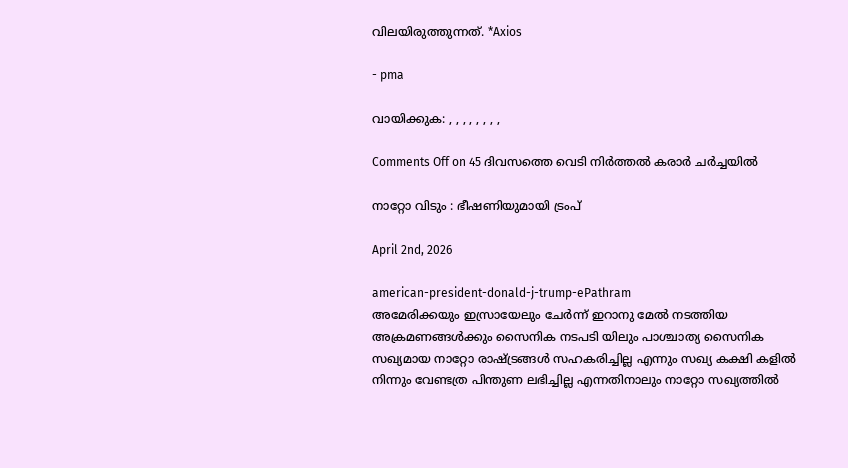വിലയിരുത്തുന്നത്. *Axios

- pma

വായിക്കുക: , , , , , , , ,

Comments Off on 45 ദിവസത്തെ വെടി നിർത്തൽ കരാര്‍ ചര്‍ച്ചയിൽ

നാറ്റോ വിടും : ഭീഷണിയുമായി ട്രംപ്

April 2nd, 2026

american-president-donald-j-trump-ePathram
അമേരിക്കയും ഇസ്രായേലും ചേർന്ന് ഇറാനു മേൽ നടത്തിയ അക്രമണങ്ങൾക്കും സൈനിക നടപടി യിലും പാശ്ചാത്യ സൈനിക സഖ്യമായ നാറ്റോ രാഷ്ട്രങ്ങൾ സഹകരിച്ചില്ല എന്നും സഖ്യ കക്ഷി കളിൽ നിന്നും വേണ്ടത്ര പിന്തുണ ലഭിച്ചില്ല എന്നതിനാലും നാറ്റോ സഖ്യത്തിൽ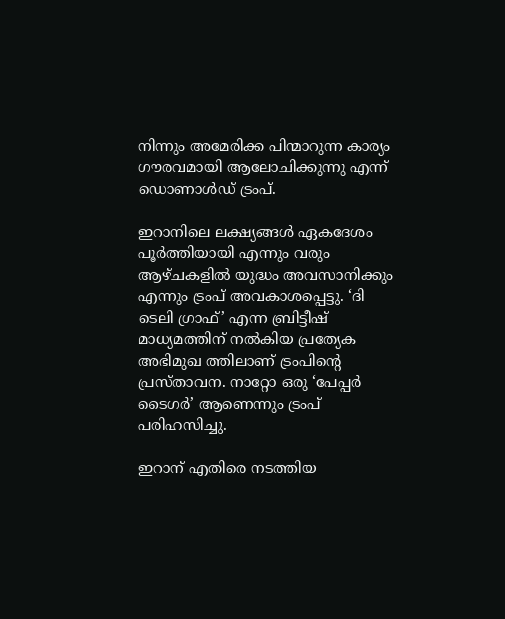നിന്നും അമേരിക്ക പിന്മാറുന്ന കാര്യം ഗൗരവമായി ആലോചിക്കുന്നു എന്ന് ഡൊണാൾഡ് ട്രംപ്.

ഇറാനിലെ ലക്ഷ്യങ്ങൾ ഏകദേശം പൂർത്തിയായി എന്നും വരും ആഴ്ചകളിൽ യുദ്ധം അവസാനിക്കും എന്നും ട്രംപ് അവകാശപ്പെട്ടു. ‘ദി ടെലി ഗ്രാഫ്’ എന്ന ബ്രിട്ടീഷ് മാധ്യമത്തിന് നൽകിയ പ്രത്യേക അഭിമുഖ ത്തിലാണ് ട്രംപിന്റെ പ്രസ്താവന. നാറ്റോ ഒരു ‘പേപ്പർ ടൈഗർ’ ആണെന്നും ട്രംപ് പരിഹസിച്ചു.

ഇറാന് എതിരെ നടത്തിയ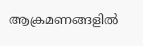ആക്രമണങ്ങളിൽ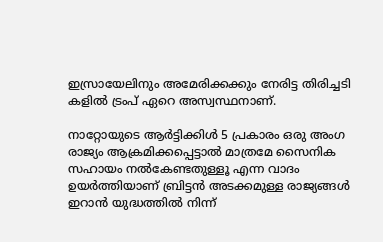ഇസ്രായേലിനും അമേരിക്കക്കും നേരിട്ട തിരിച്ചടി കളിൽ ട്രംപ് ഏറെ അസ്വസ്ഥനാണ്.

നാറ്റോയുടെ ആർട്ടിക്കിൾ 5 പ്രകാരം ഒരു അംഗ രാജ്യം ആക്രമിക്കപ്പെട്ടാൽ മാത്രമേ സൈനിക സഹായം നൽകേണ്ടതുള്ളൂ എന്ന വാദം ഉയർത്തിയാണ് ബ്രിട്ടൻ അടക്കമുള്ള രാജ്യങ്ങൾ ഇറാൻ യുദ്ധത്തിൽ നിന്ന്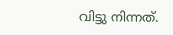വിട്ടു നിന്നത്.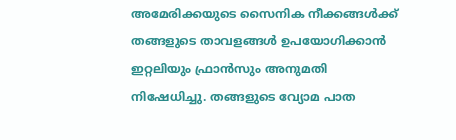അമേരിക്കയുടെ സൈനിക നീക്കങ്ങൾക്ക് തങ്ങളുടെ താവളങ്ങൾ ഉപയോഗിക്കാൻ ഇറ്റലിയും ഫ്രാൻസും അനുമതി നിഷേധിച്ചു. തങ്ങളുടെ വ്യോമ പാത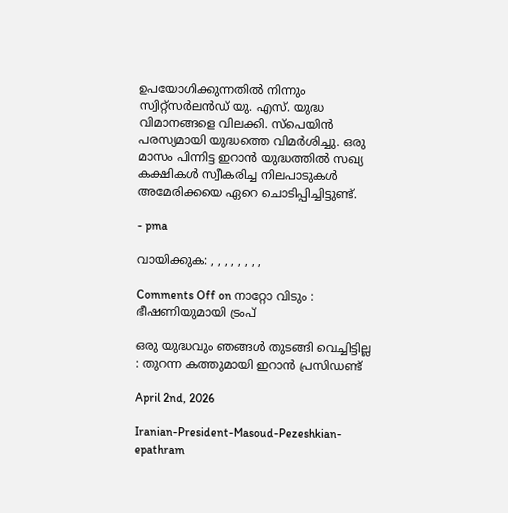ഉപയോഗിക്കുന്നതിൽ നിന്നും സ്വിറ്റ്സർലൻഡ് യു. എസ്. യുദ്ധ വിമാനങ്ങളെ വിലക്കി. സ്പെയിൻ പരസ്യമായി യുദ്ധത്തെ വിമർശിച്ചു. ഒരു മാസം പിന്നിട്ട ഇറാൻ യുദ്ധത്തിൽ സഖ്യ കക്ഷികൾ സ്വീകരിച്ച നിലപാടുകൾ അമേരിക്കയെ ഏറെ ചൊടിപ്പിച്ചിട്ടുണ്ട്.

- pma

വായിക്കുക: , , , , , , , ,

Comments Off on നാറ്റോ വിടും : ഭീഷണിയുമായി ട്രംപ്

ഒരു യുദ്ധവും ഞങ്ങള്‍ തുടങ്ങി വെച്ചിട്ടില്ല : തുറന്ന കത്തുമായി ഇറാൻ പ്രസിഡണ്ട്

April 2nd, 2026

Iranian-President-Masoud-Pezeshkian-epathram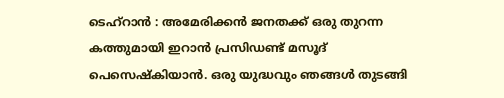ടെഹ്റാൻ : അമേരിക്കൻ ജനതക്ക് ഒരു തുറന്ന കത്തുമായി ഇറാൻ പ്രസിഡണ്ട് മസൂദ് പെസെഷ്കിയാൻ. ഒരു യുദ്ധവും ഞങ്ങള്‍ തുടങ്ങി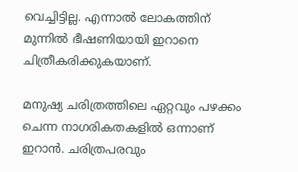വെച്ചിട്ടില്ല. എന്നാൽ ലോകത്തിന് മുന്നിൽ ഭീഷണിയായി ഇറാനെ ചിത്രീകരിക്കുകയാണ്.

മനുഷ്യ ചരിത്രത്തിലെ ഏറ്റവും പഴക്കം ചെന്ന നാഗരികതകളിൽ ഒന്നാണ് ഇറാൻ. ചരിത്രപരവും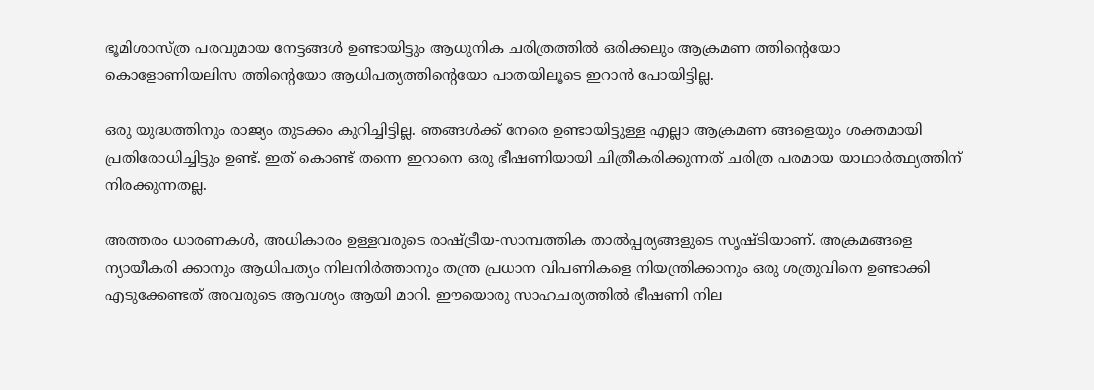ഭൂമിശാസ്ത്ര പരവുമായ നേട്ടങ്ങൾ ഉണ്ടായിട്ടും ആധുനിക ചരിത്രത്തിൽ ഒരിക്കലും ആക്രമണ ത്തിന്റെയോ കൊളോണിയലിസ ത്തിന്റെയോ ആധിപത്യത്തിന്റെയോ പാതയിലൂടെ ഇറാൻ പോയിട്ടില്ല.

ഒരു യുദ്ധത്തിനും രാജ്യം തുടക്കം കുറിച്ചിട്ടില്ല. ഞങ്ങൾക്ക് നേരെ ഉണ്ടായിട്ടുള്ള എല്ലാ ആക്രമണ ങ്ങളെയും ശക്തമായി പ്രതിരോധിച്ചിട്ടും ഉണ്ട്. ഇത് കൊണ്ട് തന്നെ ഇറാനെ ഒരു ഭീഷണിയായി ചിത്രീകരിക്കുന്നത് ചരിത്ര പരമായ യാഥാർത്ഥ്യത്തിന് നിരക്കുന്നതല്ല.

അത്തരം ധാരണകൾ, അധികാരം ഉള്ളവരുടെ രാഷ്ട്രീയ-സാമ്പത്തിക താൽപ്പര്യങ്ങളുടെ സൃഷ്ടിയാണ്. അക്രമങ്ങളെ ന്യായീകരി ക്കാനും ആധിപത്യം നിലനിർത്താനും തന്ത്ര പ്രധാന വിപണികളെ നിയന്ത്രിക്കാനും ഒരു ശത്രുവിനെ ഉണ്ടാക്കി എടുക്കേണ്ടത് അവരുടെ ആവശ്യം ആയി മാറി. ഈയൊരു സാഹചര്യത്തിൽ ഭീഷണി നില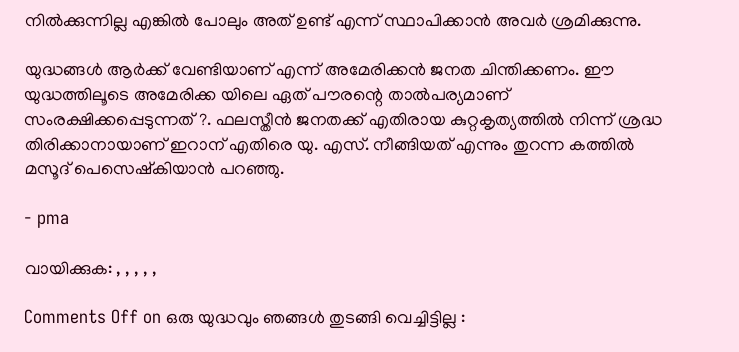നിൽക്കുന്നില്ല എങ്കിൽ പോലും അത് ഉണ്ട് എന്ന് സ്ഥാപിക്കാൻ അവർ ശ്രമിക്കുന്നു.

യുദ്ധങ്ങള്‍ ആര്‍ക്ക് വേണ്ടിയാണ് എന്ന് അമേരിക്കന്‍ ജനത ചിന്തിക്കണം. ഈ യുദ്ധത്തിലൂടെ അമേരിക്ക യിലെ ഏത് പൗരന്റെ താൽപര്യമാണ് സംരക്ഷിക്കപ്പെടുന്നത് ?. ഫലസ്തീൻ ജനതക്ക് എതിരായ കുറ്റകൃത്യത്തിൽ നിന്ന് ശ്രദ്ധ തിരിക്കാനായാണ് ഇറാന് എതിരെ യു. എസ്. നീങ്ങിയത് എന്നും തുറന്ന കത്തിൽ മസൂദ് പെസെഷ്കിയാൻ പറഞ്ഞു.

- pma

വായിക്കുക: , , , , ,

Comments Off on ഒരു യുദ്ധവും ഞങ്ങള്‍ തുടങ്ങി വെച്ചിട്ടില്ല :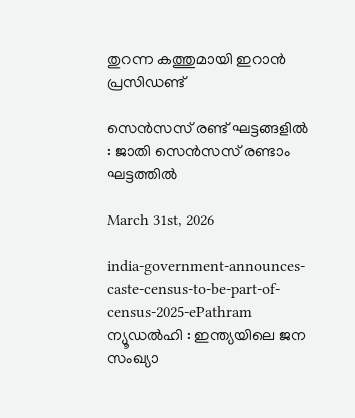തുറന്ന കത്തുമായി ഇറാൻ പ്രസിഡണ്ട്

സെന്‍സസ് രണ്ട് ഘട്ടങ്ങളിൽ : ജാതി സെന്‍സസ് രണ്ടാം ഘട്ടത്തിൽ

March 31st, 2026

india-government-announces-caste-census-to-be-part-of-census-2025-ePathram
ന്യൂഡല്‍ഹി : ഇന്ത്യയിലെ ജന സംഖ്യാ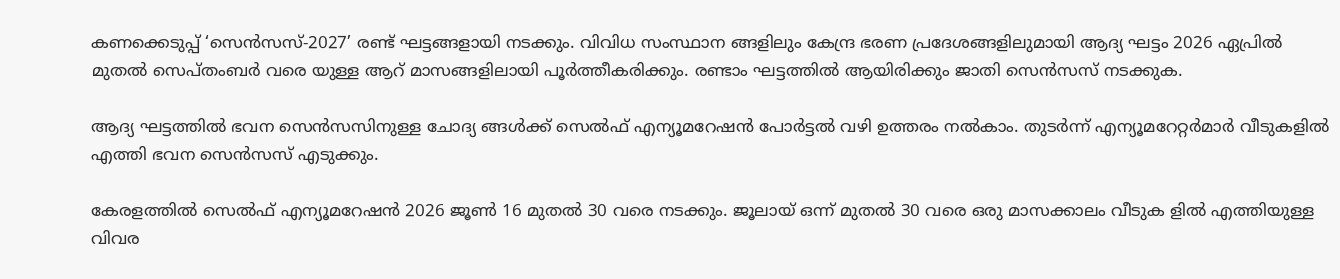കണക്കെടുപ്പ് ‘സെന്‍സസ്-2027’ രണ്ട് ഘട്ടങ്ങളായി നടക്കും. വിവിധ സംസ്ഥാന ങ്ങളിലും കേന്ദ്ര ഭരണ പ്രദേശങ്ങളിലുമായി ആദ്യ ഘട്ടം 2026 ഏപ്രില്‍ മുതല്‍ സെപ്തംബര്‍ വരെ യുള്ള ആറ് മാസങ്ങളിലായി പൂർത്തീകരിക്കും. രണ്ടാം ഘട്ടത്തിൽ ആയിരിക്കും ജാതി സെൻസസ് നടക്കുക.

ആദ്യ ഘട്ടത്തിൽ ഭവന സെൻസസിനുള്ള ചോദ്യ ങ്ങൾക്ക് സെൽഫ് എന്യൂമറേഷൻ പോർട്ടൽ വഴി ഉത്തരം നൽകാം. തുടർന്ന് എന്യൂമറേറ്റർമാർ വീടുകളിൽ എത്തി ഭവന സെൻസസ് എടുക്കും.

കേരളത്തില്‍ സെല്‍ഫ് എന്യൂമറേഷന്‍ 2026 ജൂണ്‍ 16 മുതല്‍ 30 വരെ നടക്കും. ജൂലായ് ഒന്ന് മുതല്‍ 30 വരെ ഒരു മാസക്കാലം വീടുക ളില്‍ എത്തിയുള്ള വിവര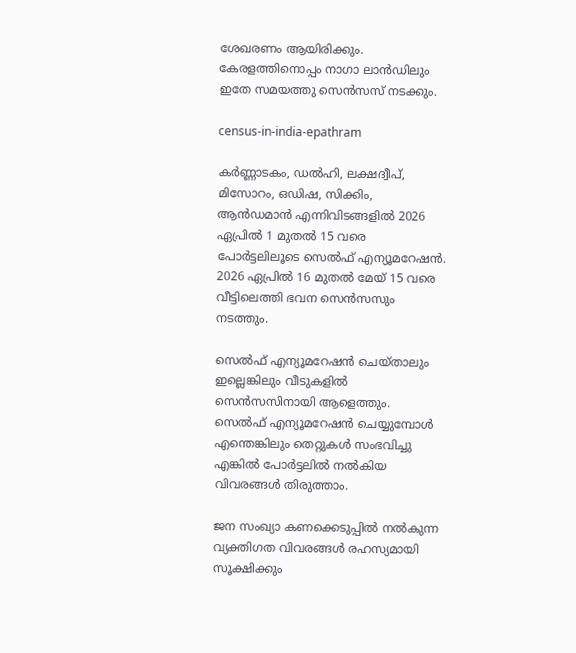ശേഖരണം ആയിരിക്കും. കേരളത്തിനൊപ്പം നാഗാ ലാൻഡിലും ഇതേ സമയത്തു സെൻസസ് നടക്കും.

census-in-india-epathram

കർണ്ണാടകം, ഡൽഹി, ലക്ഷദ്വീപ്, മിസോറം, ഒഡിഷ, സിക്കിം, ആൻഡമാൻ എന്നിവിടങ്ങളിൽ 2026 ഏപ്രിൽ 1 മുതൽ 15 വരെ പോർട്ടലിലൂടെ സെൽഫ് എന്യൂമറേഷൻ. 2026 ഏപ്രിൽ 16 മുതൽ മേയ് 15 വരെ വീട്ടിലെത്തി ഭവന സെൻസസും നടത്തും.

സെൽഫ് എന്യൂമറേഷൻ ചെയ്താലും ഇല്ലെങ്കിലും വീടുകളിൽ സെൻസസിനായി ആളെത്തും. സെല്‍ഫ് എന്യൂമറേഷന്‍ ചെയ്യുമ്പോൾ എന്തെങ്കിലും തെറ്റുകൾ സംഭവിച്ചു എങ്കിൽ പോർട്ടലിൽ നൽകിയ വിവരങ്ങൾ തിരുത്താം.

ജന സംഖ്യാ കണക്കെടുപ്പിൽ നൽകുന്ന വ്യക്തിഗത വിവരങ്ങൾ രഹസ്യമായി സൂക്ഷിക്കും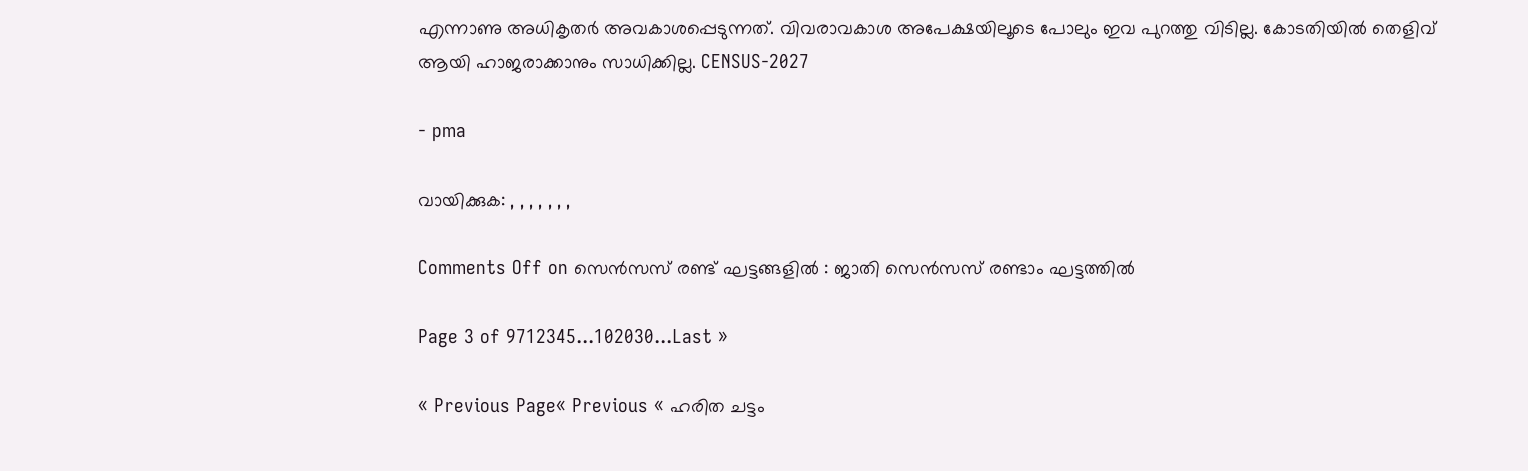എന്നാണു അധികൃതർ അവകാശപ്പെടുന്നത്. വിവരാവകാശ അപേക്ഷയിലൂടെ പോലും ഇവ പുറത്തു വിടില്ല. കോടതിയിൽ തെളിവ് ആയി ഹാജരാക്കാനും സാധിക്കില്ല. CENSUS-2027

- pma

വായിക്കുക: , , , , , , ,

Comments Off on സെന്‍സസ് രണ്ട് ഘട്ടങ്ങളിൽ : ജാതി സെന്‍സസ് രണ്ടാം ഘട്ടത്തിൽ

Page 3 of 9712345...102030...Last »

« Previous Page« Previous « ഹരിത ചട്ടം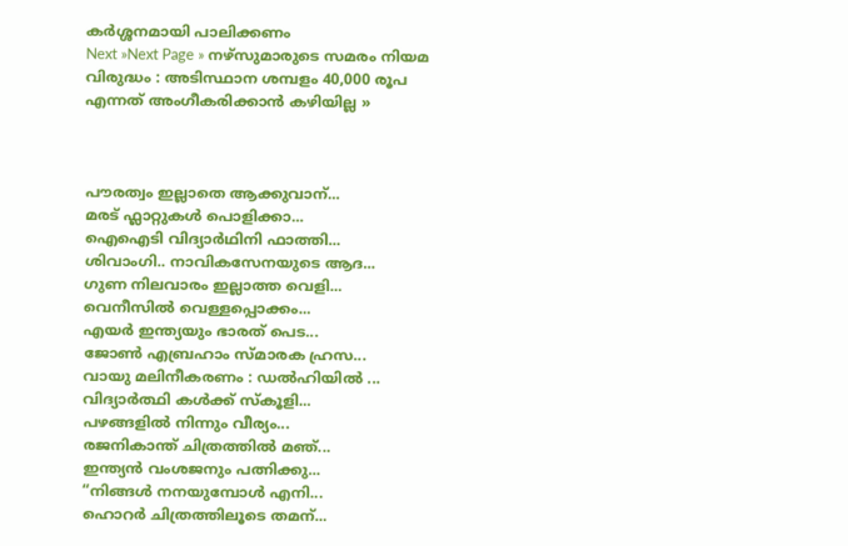കർശ്ശനമായി പാലിക്കണം
Next »Next Page » നഴ്‌സുമാരുടെ സമരം നിയമ വിരുദ്ധം : അടിസ്ഥാന ശമ്പളം 40,000 രൂപ എന്നത് അംഗീകരിക്കാൻ കഴിയില്ല »



പൗരത്വം ഇല്ലാതെ ആക്കുവാന്...
മരട് ഫ്ലാറ്റുകൾ പൊളിക്കാ...
ഐഐടി വിദ്യാര്‍ഥിനി ഫാത്തി...
ശിവാംഗി.. നാവികസേനയുടെ ആദ...
ഗുണ നിലവാരം ഇല്ലാത്ത വെളി...
വെനീസില്‍ വെള്ളപ്പൊക്കം...
എയര്‍ ഇന്ത്യയും ഭാരത് പെട...
ജോണ്‍ എബ്രഹാം സ്മാരക ഹ്രസ...
വായു മലിനീകരണം : ഡൽഹിയിൽ ...
വിദ്യാർത്ഥി കൾക്ക് സ്കൂളി...
പഴങ്ങളില്‍ നിന്നും വീര്യം...
രജനികാന്ത് ചിത്രത്തിൽ മഞ്...
ഇന്ത്യൻ വംശജനും പത്നിക്കു...
“നിങ്ങള്‍ നനയുമ്പോള്‍ എനി...
ഹൊറര്‍ ചിത്രത്തിലൂടെ തമന്...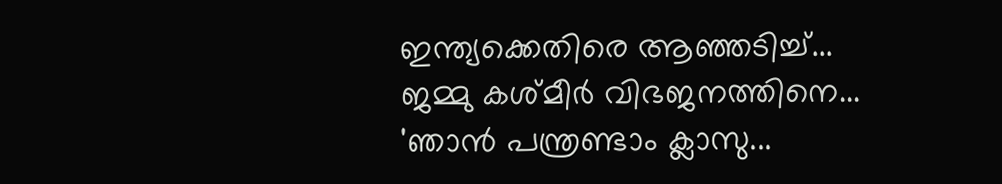ഇന്ത്യക്കെതിരെ ആഞ്ഞടിച്ച്...
ജമ്മു കശ്മീ‍ർ വിഭജനത്തിനെ...
'ഞാന്‍ പന്ത്രണ്ടാം ക്ലാസു...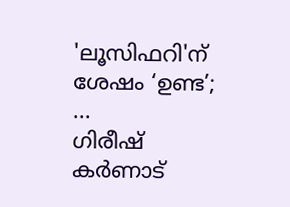'ലൂസിഫറി'ന് ശേഷം ‘ഉണ്ട’; ...
ഗിരീഷ് കര്‍ണാട്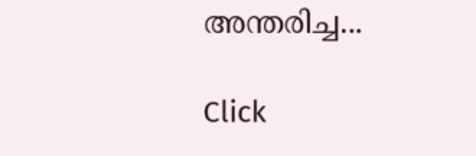അന്തരിച്ച...

Click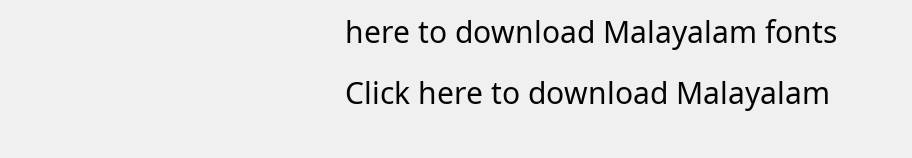here to download Malayalam fonts
Click here to download Malayalam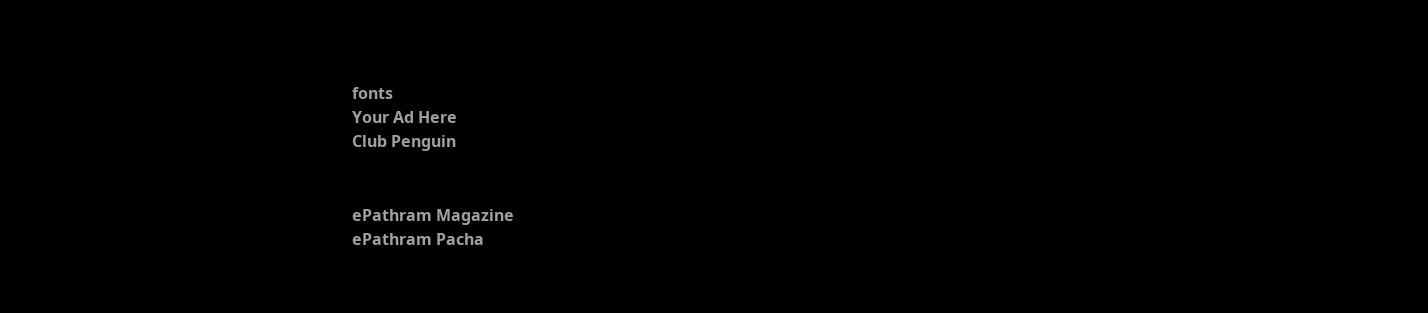fonts
Your Ad Here
Club Penguin


ePathram Magazine
ePathram Pacha